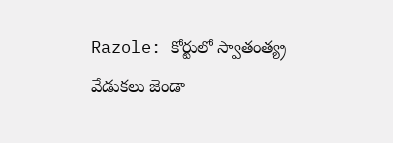Razole: కోర్టులో స్వాతంత్య్ర వేడుకలు జెండా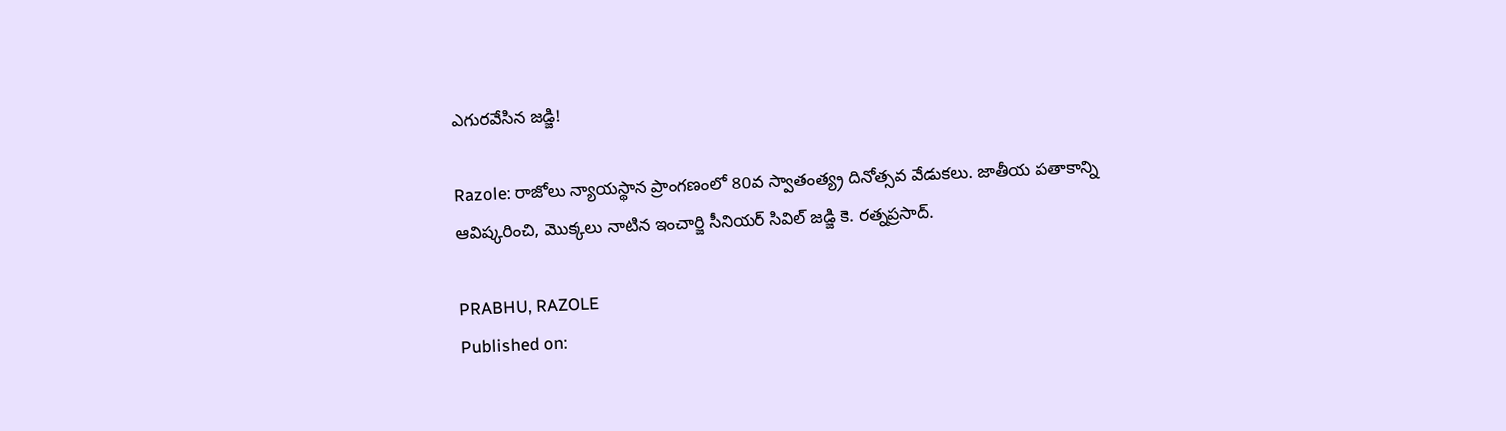ఎగురవేసిన జడ్జి!

Razole: రాజోలు న్యాయస్థాన ప్రాంగణంలో 80వ స్వాతంత్య్ర దినోత్సవ వేడుకలు. జాతీయ పతాకాన్ని ఆవిష్కరించి, మొక్కలు నాటిన ఇంచార్జి సీనియర్ సివిల్ జడ్జి కె. రత్నప్రసాద్.

PRABHU, RAZOLE
Published on: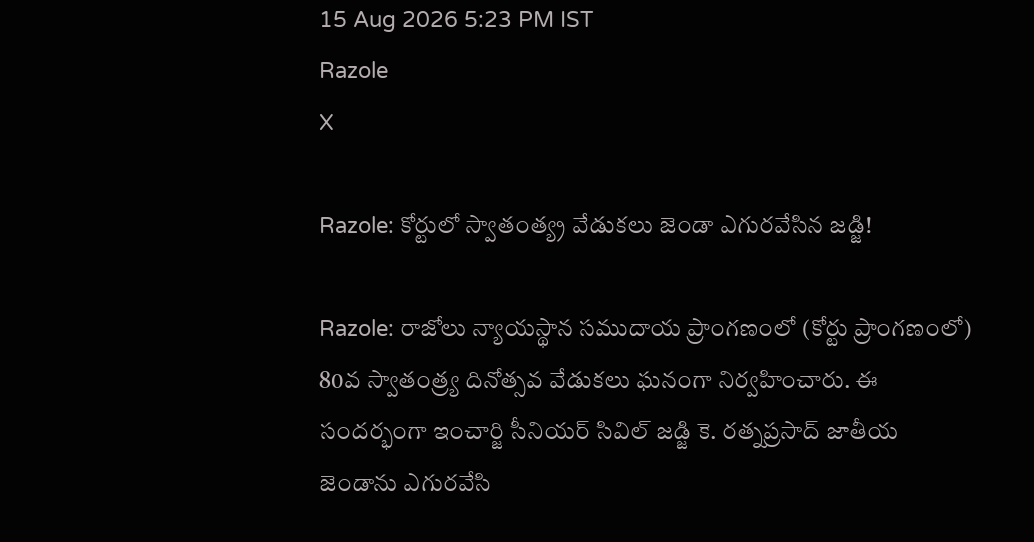15 Aug 2026 5:23 PM IST
Razole
X

Razole: కోర్టులో స్వాతంత్య్ర వేడుకలు జెండా ఎగురవేసిన జడ్జి!

Razole: రాజోలు న్యాయస్థాన సముదాయ ప్రాంగణంలో (కోర్టు ప్రాంగణంలో) 80వ స్వాతంత్ర్య దినోత్సవ వేడుకలు ఘనంగా నిర్వహించారు. ఈ సందర్భంగా ఇంచార్జి సీనియర్ సివిల్ జడ్జి కె. రత్నప్రసాద్ జాతీయ జెండాను ఎగురవేసి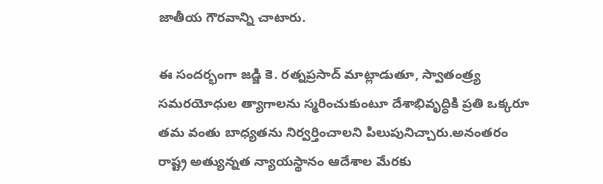జాతీయ గౌరవాన్ని చాటారు.

ఈ సందర్భంగా జడ్జి కె. రత్నప్రసాద్ మాట్లాడుతూ, స్వాతంత్ర్య సమరయోధుల త్యాగాలను స్మరించుకుంటూ దేశాభివృద్ధికి ప్రతి ఒక్కరూ తమ వంతు బాధ్యతను నిర్వర్తించాలని పిలుపునిచ్చారు.అనంతరం రాష్ట్ర అత్యున్నత న్యాయస్థానం ఆదేశాల మేరకు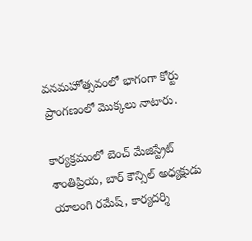వనమహోత్సవంలో భాగంగా కోర్టు ప్రాంగణంలో మొక్కలు నాటారు.

కార్యక్రమంలో బెంచ్ మేజిస్ట్రేట్ శాంతిప్రియ, బార్ కౌన్సిల్ అధ్యక్షుడు యాలంగి రమేష్, కార్యదర్శి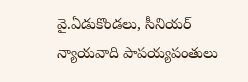వై.ఏడుకొండలు, సీనియర్ న్యాయవాది పాపయ్యపంతులు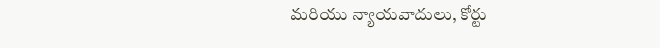మరియు న్యాయవాదులు, కోర్టు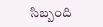సిబ్బంది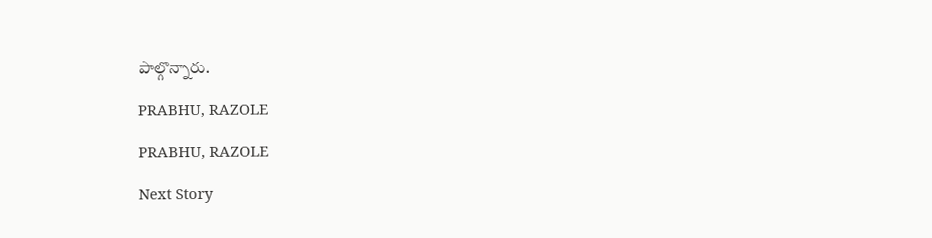పాల్గొన్నారు.

PRABHU, RAZOLE

PRABHU, RAZOLE

Next Story